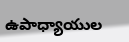ఉపాధ్యాయుల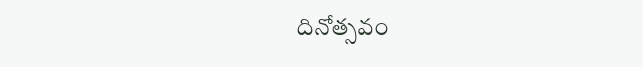దినోత్సవం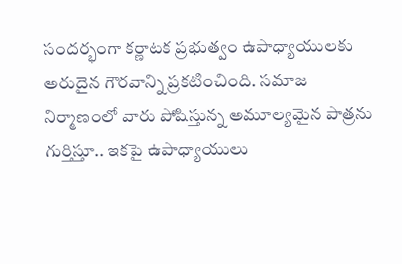సందర్భంగా కర్ణాటక ప్రభుత్వం ఉపాధ్యాయులకు అరుదైన గౌరవాన్ని ప్రకటించింది. సమాజ నిర్మాణంలో వారు పోషిస్తున్న అమూల్యమైన పాత్రను గుర్తిస్తూ.. ఇకపై ఉపాధ్యాయులు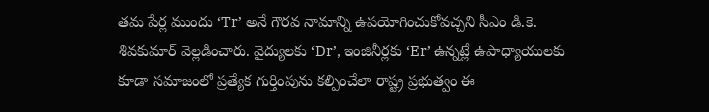తమ పేర్ల ముందు ‘Tr’ అనే గౌరవ నామాన్ని ఉపయోగించుకోవచ్చని సీఎం డి.కె. శివకుమార్ వెల్లడించారు. వైద్యులకు ‘Dr’, ఇంజినీర్లకు ‘Er’ ఉన్నట్లే ఉపాధ్యాయులకు కూడా సమాజంలో ప్రత్యేక గుర్తింపును కల్పించేలా రాష్ట్ర ప్రభుత్వం ఈ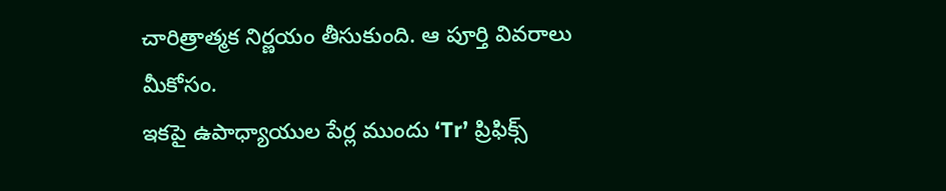చారిత్రాత్మక నిర్ణయం తీసుకుంది. ఆ పూర్తి వివరాలు మీకోసం.
ఇకపై ఉపాధ్యాయుల పేర్ల ముందు ‘Tr’ ప్రిఫిక్స్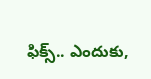ఫిక్స్.. ఎందుకు,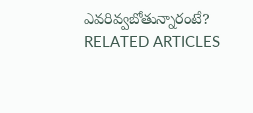ఎవరివ్వబోతున్నారంటే?
RELATED ARTICLES